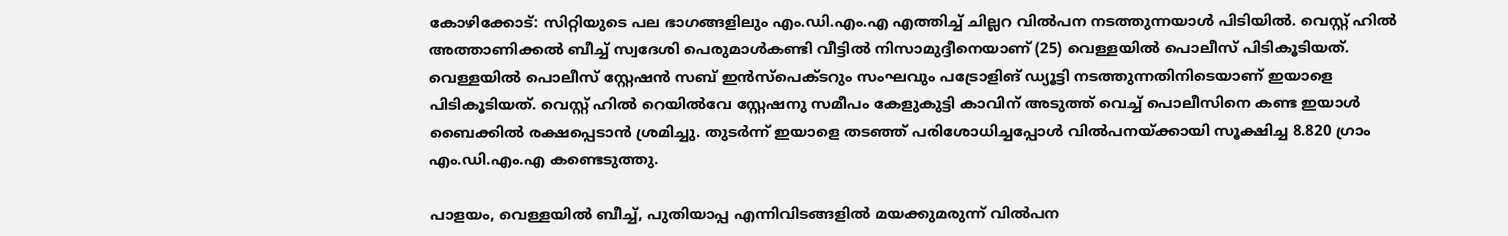കോഴിക്കോട്: സിറ്റിയുടെ പല ഭാഗങ്ങളിലും എം.ഡി.എം.എ എത്തിച്ച് ചില്ലറ വിൽപന നടത്തുന്നയാൾ പിടിയിൽ. വെസ്റ്റ് ഹില്‍ അത്താണിക്കല്‍ ബീച്ച് സ്വദേശി പെരുമാള്‍കണ്ടി വീട്ടില്‍ നിസാമുദ്ദീനെയാണ് (25) വെള്ളയില്‍ പൊലീസ് പിടികൂടിയത്. വെള്ളയില്‍ പൊലീസ് സ്റ്റേഷൻ സബ് ഇൻസ്പെക്ടറും സംഘവും പട്രോളിങ് ഡ്യൂട്ടി നടത്തുന്നതിനിടെയാണ് ഇയാളെ പിടികൂടിയത്. വെസ്റ്റ് ഹില്‍ റെയില്‍വേ സ്റ്റേഷനു സമീപം കേളുകുട്ടി കാവിന് അടുത്ത് വെച്ച് പൊലീസിനെ കണ്ട ഇയാൾ ബൈക്കിൽ രക്ഷപ്പെടാൻ ശ്രമിച്ചു. തുടർന്ന് ഇയാളെ തടഞ്ഞ് പരിശോധിച്ചപ്പോൾ വിൽപനയ്ക്കായി സൂക്ഷിച്ച 8.820 ഗ്രാം എം.ഡി.എം.എ കണ്ടെടുത്തു.

പാളയം, വെള്ളയില്‍ ബീച്ച്, പുതിയാപ്പ എന്നിവിടങ്ങളിൽ മയക്കുമരുന്ന് വില്‍പന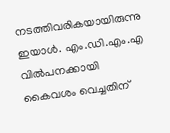നടത്തിവരികയായിരുന്നു ഇയാൾ. എം.ഡി.എം.എ വിൽപനക്കായി കൈവശം വെച്ചതിന്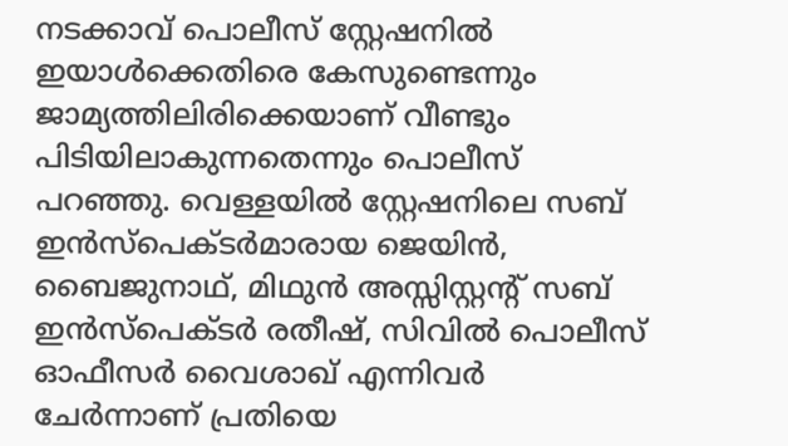നടക്കാവ് പൊലീസ് സ്റ്റേഷനില്‍ ഇയാൾക്കെതിരെ കേസുണ്ടെന്നും ജാമ്യത്തിലിരിക്കെയാണ് വീണ്ടും പിടിയിലാകുന്നതെന്നും പൊലീസ് പറഞ്ഞു. വെള്ളയില്‍ സ്റ്റേഷനിലെ സബ് ഇൻസ്പെക്ടർമാരായ ജെയിന്‍, ബൈജുനാഥ്, മിഥുന്‍ അസ്സിസ്റ്റന്‍റ് സബ് ഇൻസ്പെക്ടർ രതീഷ്, സിവിൽ പൊലീസ് ഓഫീസർ വൈശാഖ് എന്നിവര്‍ ചേര്‍ന്നാണ് പ്രതിയെ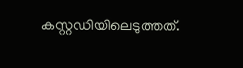കസ്റ്റഡിയിലെടുത്തത്.